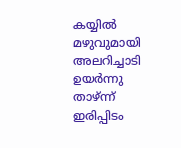കയ്യില്‍ മഴുവുമായി അലറിച്ചാടി ഉയര്‍ന്നു താഴ്ന്ന് ഇരിപ്പിടം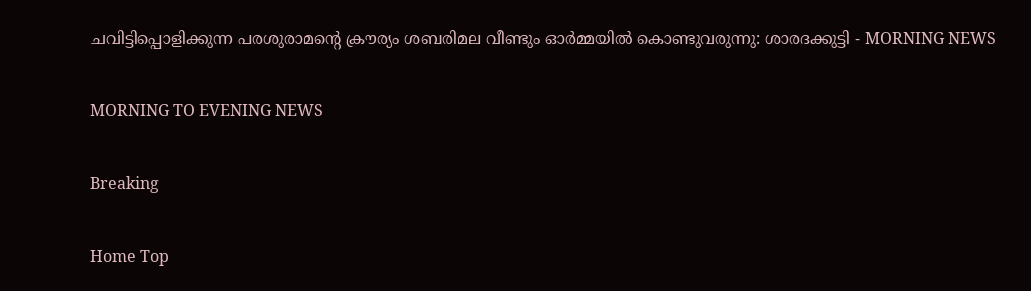ചവിട്ടിപ്പൊളിക്കുന്ന പരശുരാമന്റെ ക്രൗര്യം ശബരിമല വീണ്ടും ഓര്‍മ്മയില്‍ കൊണ്ടുവരുന്നു: ശാരദക്കുട്ടി - MORNING NEWS

MORNING TO EVENING NEWS

Breaking

Home Top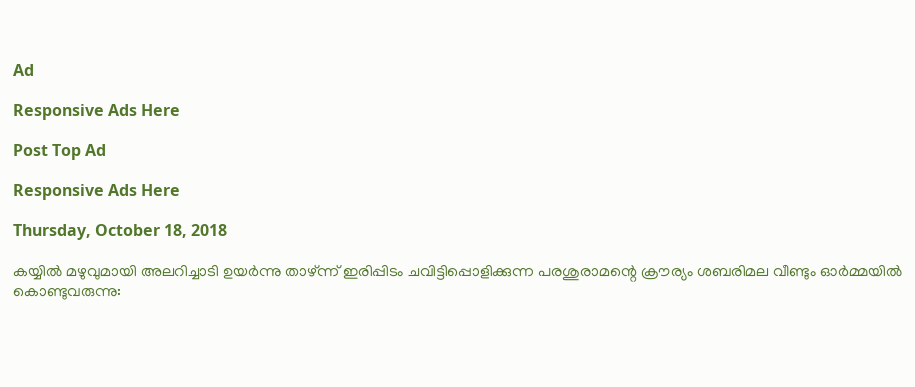Ad

Responsive Ads Here

Post Top Ad

Responsive Ads Here

Thursday, October 18, 2018

കയ്യില്‍ മഴുവുമായി അലറിച്ചാടി ഉയര്‍ന്നു താഴ്ന്ന് ഇരിപ്പിടം ചവിട്ടിപ്പൊളിക്കുന്ന പരശുരാമന്റെ ക്രൗര്യം ശബരിമല വീണ്ടും ഓര്‍മ്മയില്‍ കൊണ്ടുവരുന്നു: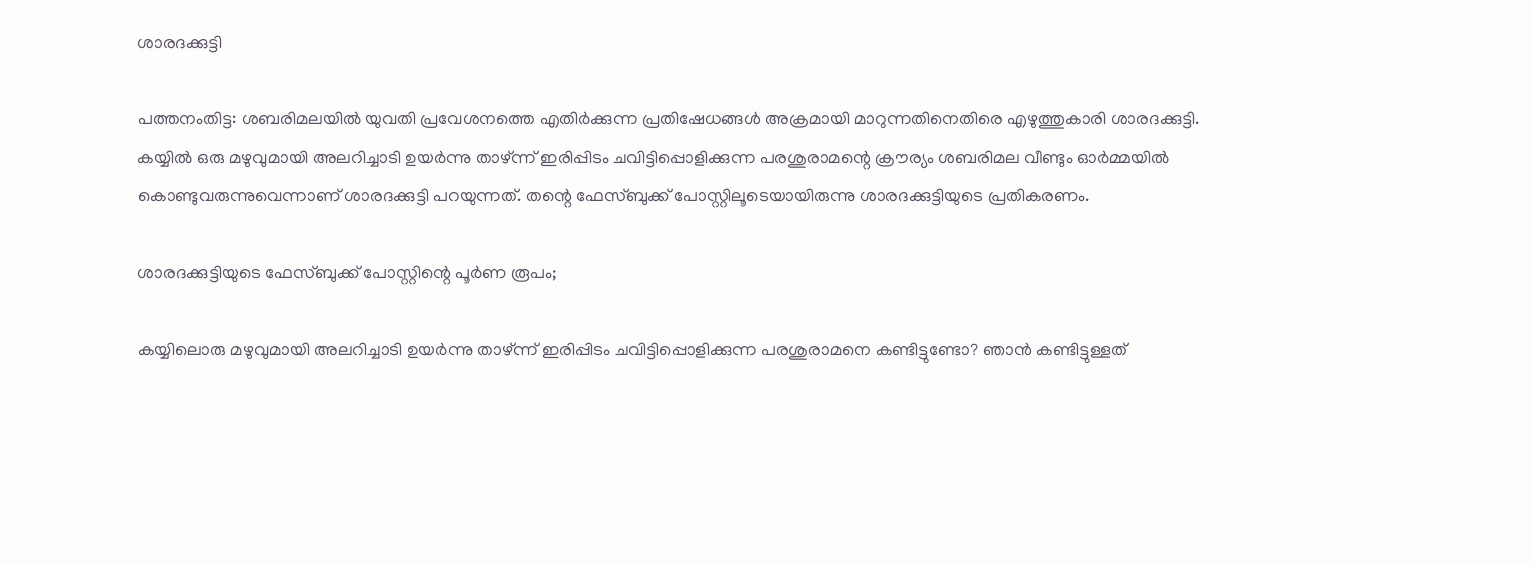ശാരദക്കുട്ടി

പത്തനംതിട്ട: ശബരിമലയില്‍ യുവതി പ്രവേശനത്തെ എതിര്‍ക്കുന്ന പ്രതിഷേധങ്ങള്‍ അക്രമായി മാറുന്നതിനെതിരെ എഴുത്തുകാരി ശാരദക്കുട്ടി. കയ്യില്‍ ഒരു മഴുവുമായി അലറിച്ചാടി ഉയര്‍ന്നു താഴ്ന്ന് ഇരിപ്പിടം ചവിട്ടിപ്പൊളിക്കുന്ന പരശുരാമന്റെ ക്രൗര്യം ശബരിമല വീണ്ടും ഓര്‍മ്മയില്‍ കൊണ്ടുവരുന്നുവെന്നാണ് ശാരദക്കുട്ടി പറയുന്നത്. തന്റെ ഫേസ്ബുക്ക് പോസ്റ്റിലൂടെയായിരുന്നു ശാരദക്കുട്ടിയുടെ പ്രതികരണം.

ശാരദക്കുട്ടിയുടെ ഫേസ്ബുക്ക് പോസ്റ്റിന്റെ പൂര്‍ണ രൂപം;

കയ്യിലൊരു മഴുവുമായി അലറിച്ചാടി ഉയര്‍ന്നു താഴ്ന്ന് ഇരിപ്പിടം ചവിട്ടിപ്പൊളിക്കുന്ന പരശുരാമനെ കണ്ടിട്ടുണ്ടോ? ഞാന്‍ കണ്ടിട്ടുള്ളത്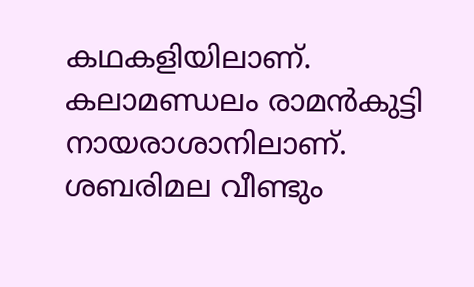കഥകളിയിലാണ്. കലാമണ്ഡലം രാമന്‍കുട്ടി നായരാശാനിലാണ്. ശബരിമല വീണ്ടും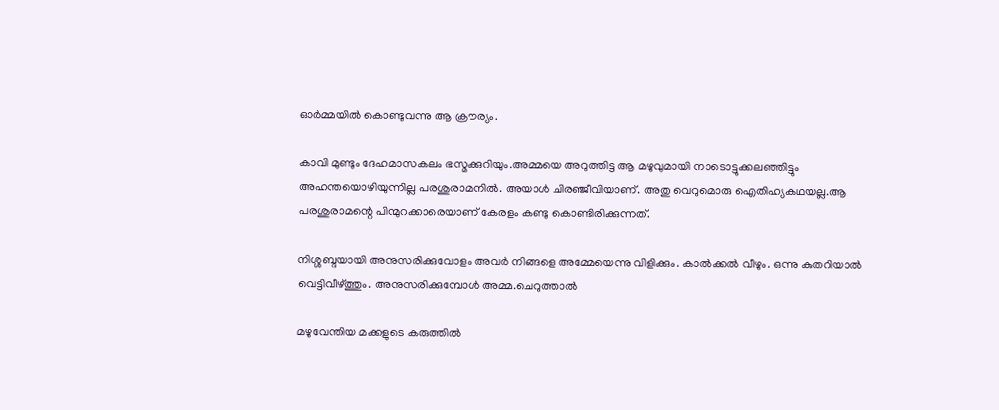ഓര്‍മ്മയില്‍ കൊണ്ടുവന്നു ആ ക്രൗര്യം.

കാവി മുണ്ടും ദേഹമാസകലം ഭസ്മക്കുറിയും.അമ്മയെ അറുത്തിട്ട ആ മഴുവുമായി നാടൊട്ടുക്കലഞ്ഞിട്ടും അഹന്തയൊഴിയുന്നില്ല പരശുരാമനില്‍. അയാള്‍ ചിരഞ്ജീവിയാണ്. അതു വെറുമൊരു ഐതിഹ്യകഥയല്ല.ആ പരശുരാമന്റെ പിന്മുറക്കാരെയാണ് കേരളം കണ്ടു കൊണ്ടിരിക്കുന്നത്.

നിശ്ശബ്ദയായി അനുസരിക്കുവോളം അവര്‍ നിങ്ങളെ അമ്മേയെന്നു വിളിക്കും. കാല്‍ക്കല്‍ വീഴും. ഒന്നു കുതറിയാല്‍ വെട്ടിവീഴ്ത്തും. അനുസരിക്കുമ്പോള്‍ അമ്മ.ചെറുത്താല്‍

മഴുവേന്തിയ മക്കളുടെ കരുത്തില്‍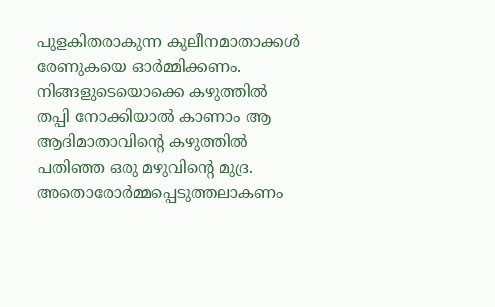പുളകിതരാകുന്ന കുലീനമാതാക്കള്‍ രേണുകയെ ഓര്‍മ്മിക്കണം. നിങ്ങളുടെയൊക്കെ കഴുത്തില്‍ തപ്പി നോക്കിയാല്‍ കാണാം ആ ആദിമാതാവിന്റെ കഴുത്തില്‍ പതിഞ്ഞ ഒരു മഴുവിന്റെ മുദ്ര. അതൊരോര്‍മ്മപ്പെടുത്തലാകണം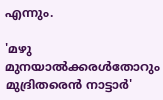എന്നും.

'മഴു മുനയാല്‍ക്കരള്‍തോറും മുദ്രിതരെന്‍ നാട്ടാര്‍'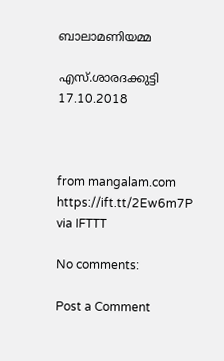ബാലാമണിയമ്മ

എസ്.ശാരദക്കുട്ടി
17.10.2018



from mangalam.com https://ift.tt/2Ew6m7P
via IFTTT

No comments:

Post a Comment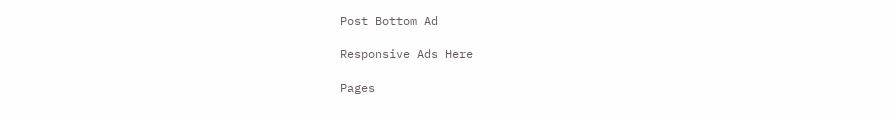Post Bottom Ad

Responsive Ads Here

Pages